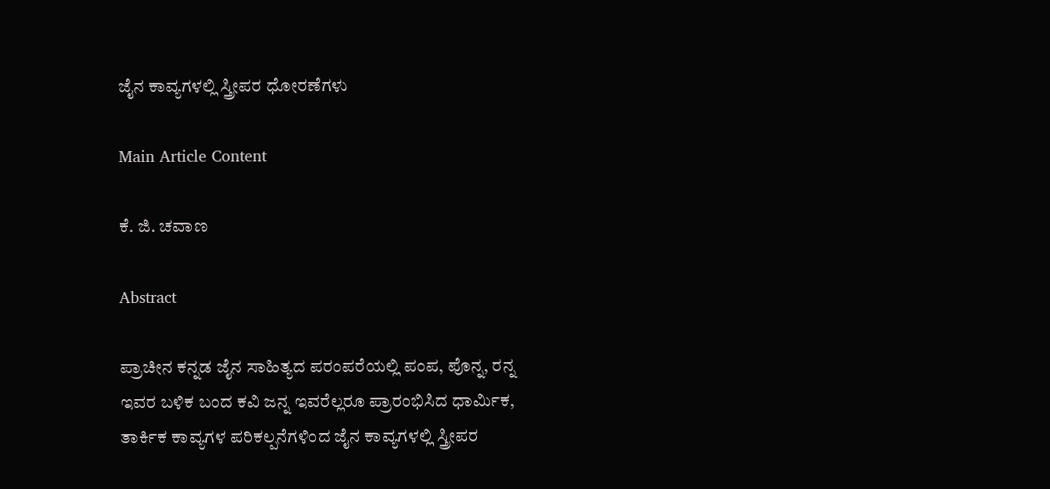ಜೈನ ಕಾವ್ಯಗಳಲ್ಲಿ ಸ್ತ್ರೀಪರ ಧೋರಣೆಗಳು

Main Article Content

ಕೆ. ಜಿ. ಚವಾಣ

Abstract

ಪ್ರಾಚೀನ ಕನ್ನಡ ಜೈನ ಸಾಹಿತ್ಯದ ಪರಂಪರೆಯಲ್ಲಿ ಪಂಪ, ಪೊನ್ನ, ರನ್ನ ಇವರ ಬಳಿಕ ಬಂದ ಕವಿ ಜನ್ನ ಇವರೆಲ್ಲರೂ ಪ್ರಾರಂಭಿಸಿದ ಧಾರ್ಮಿಕ, ತಾರ್ಕಿಕ ಕಾವ್ಯಗಳ ಪರಿಕಲ್ಪನೆಗಳಿಂದ ಜೈನ ಕಾವ್ಯಗಳಲ್ಲಿ ಸ್ತ್ರೀಪರ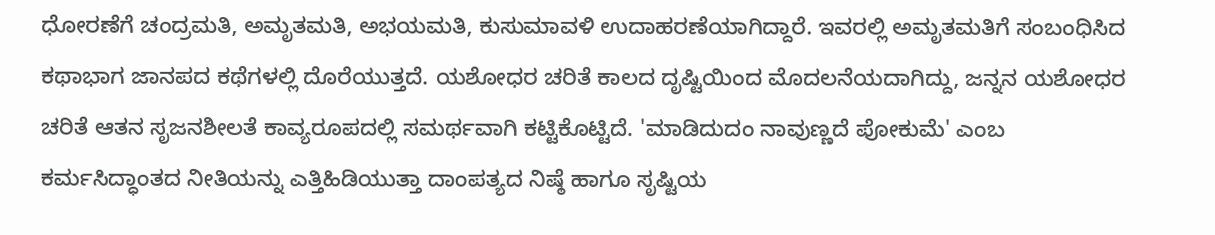ಧೋರಣೆಗೆ ಚಂದ್ರಮತಿ, ಅಮೃತಮತಿ, ಅಭಯಮತಿ, ಕುಸುಮಾವಳಿ ಉದಾಹರಣೆಯಾಗಿದ್ದಾರೆ. ಇವರಲ್ಲಿ ಅಮೃತಮತಿಗೆ ಸಂಬಂಧಿಸಿದ ಕಥಾಭಾಗ ಜಾನಪದ ಕಥೆಗಳಲ್ಲಿ ದೊರೆಯುತ್ತದೆ. ಯಶೋಧರ ಚರಿತೆ ಕಾಲದ ದೃಷ್ಟಿಯಿಂದ ಮೊದಲನೆಯದಾಗಿದ್ದು, ಜನ್ನನ ಯಶೋಧರ ಚರಿತೆ ಆತನ ಸೃಜನಶೀಲತೆ ಕಾವ್ಯರೂಪದಲ್ಲಿ ಸಮರ್ಥವಾಗಿ ಕಟ್ಟಿಕೊಟ್ಟಿದೆ. 'ಮಾಡಿದುದಂ ನಾವುಣ್ಣದೆ ಪೋಕುಮೆ' ಎಂಬ ಕರ್ಮಸಿದ್ಧಾಂತದ ನೀತಿಯನ್ನು ಎತ್ತಿಹಿಡಿಯುತ್ತಾ ದಾಂಪತ್ಯದ ನಿಷ್ಠೆ ಹಾಗೂ ಸೃಷ್ಟಿಯ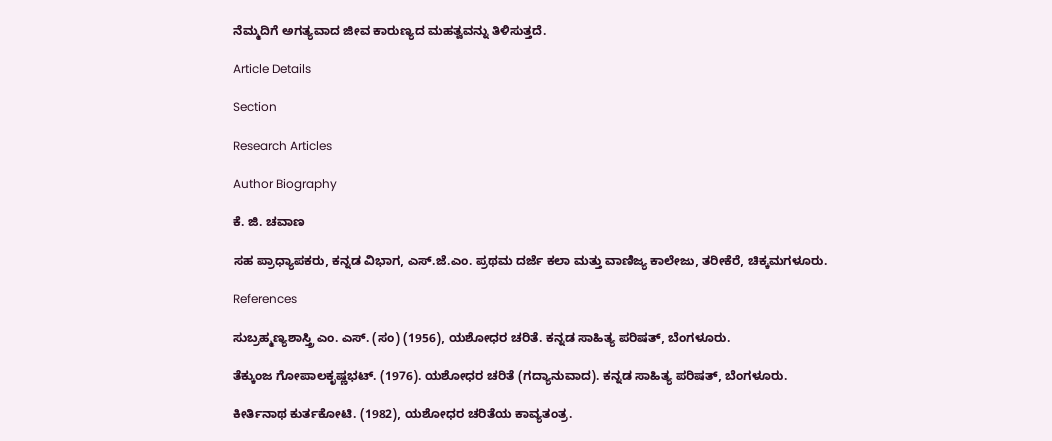ನೆಮ್ಮದಿಗೆ ಅಗತ್ಯವಾದ ಜೀವ ಕಾರುಣ್ಯದ ಮಹತ್ವವನ್ನು ತಿಳಿಸುತ್ತದೆ.

Article Details

Section

Research Articles

Author Biography

ಕೆ. ಜಿ. ಚವಾಣ

ಸಹ ಪ್ರಾಧ್ಯಾಪಕರು, ಕನ್ನಡ ವಿಭಾಗ, ಎಸ್.ಜೆ.ಎಂ. ಪ್ರಥಮ ದರ್ಜೆ ಕಲಾ ಮತ್ತು ವಾಣಿಜ್ಯ ಕಾಲೇಜು, ತರೀಕೆರೆ, ಚಿಕ್ಕಮಗಳೂರು.

References

ಸುಬ್ರಹ್ಮಣ್ಯಶಾಸ್ತ್ರಿ ಎಂ. ಎಸ್. (ಸಂ) (1956), ಯಶೋಧರ ಚರಿತೆ. ಕನ್ನಡ ಸಾಹಿತ್ಯ ಪರಿಷತ್, ಬೆಂಗಳೂರು.

ತೆಕ್ಕುಂಜ ಗೋಪಾಲಕೃಷ್ಣಭಟ್. (1976). ಯಶೋಧರ ಚರಿತೆ (ಗದ್ಯಾನುವಾದ). ಕನ್ನಡ ಸಾಹಿತ್ಯ ಪರಿಷತ್, ಬೆಂಗಳೂರು.

ಕೀರ್ತಿನಾಥ ಕುರ್ತಕೋಟಿ. (1982), ಯಶೋಧರ ಚರಿತೆಯ ಕಾವ್ಯತಂತ್ರ.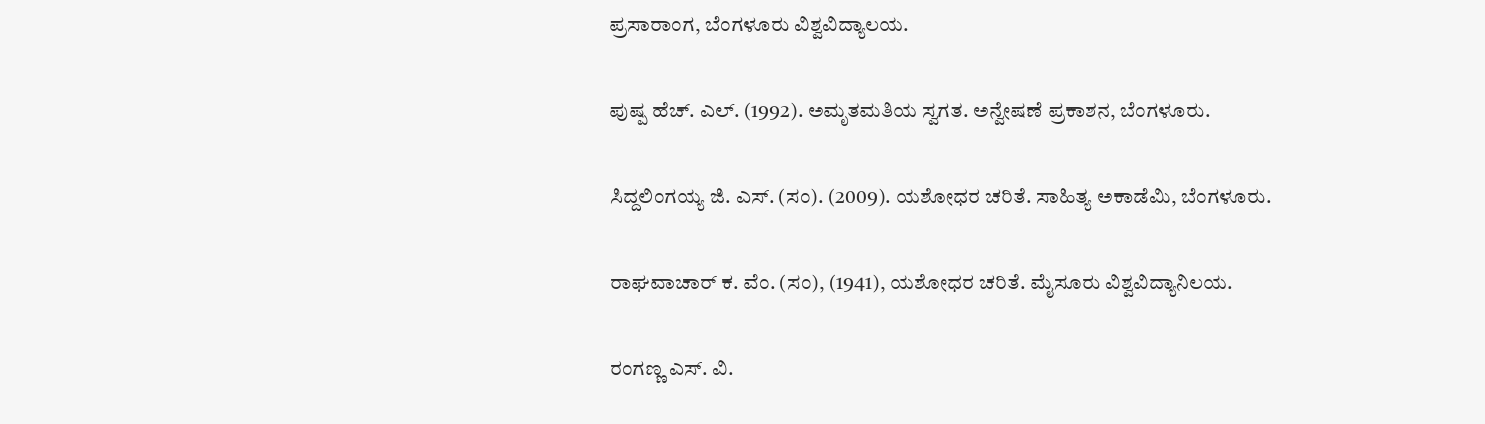ಪ್ರಸಾರಾಂಗ, ಬೆಂಗಳೂರು ವಿಶ್ವವಿದ್ಯಾಲಯ.

ಪುಷ್ಪ ಹೆಚ್. ಎಲ್. (1992). ಅಮೃತಮತಿಯ ಸ್ವಗತ. ಅನ್ವೇಷಣೆ ಪ್ರಕಾಶನ, ಬೆಂಗಳೂರು.

ಸಿದ್ದಲಿಂಗಯ್ಯ ಜಿ. ಎಸ್. (ಸಂ). (2009). ಯಶೋಧರ ಚರಿತೆ. ಸಾಹಿತ್ಯ ಅಕಾಡೆಮಿ, ಬೆಂಗಳೂರು.

ರಾಘವಾಚಾರ್ ಕ. ವೆಂ. (ಸಂ), (1941), ಯಶೋಧರ ಚರಿತೆ. ಮೈಸೂರು ವಿಶ್ವವಿದ್ಯಾನಿಲಯ.

ರಂಗಣ್ಣ ಎಸ್. ವಿ.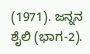(1971). ಜನ್ನನ ಶೈಲಿ (ಭಾಗ-2).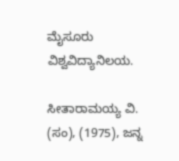ಮೈಸೂರು ವಿಶ್ವವಿದ್ಯಾನಿಲಯ.

ಸೀತಾರಾಮಯ್ಯ ವಿ. (ಸಂ), (1975), ಜನ್ನ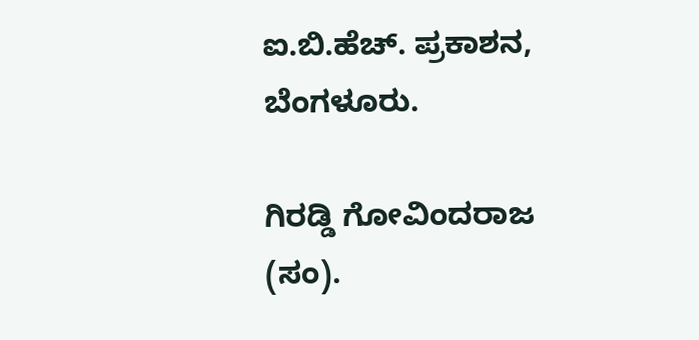ಐ.ಬಿ.ಹೆಚ್. ಪ್ರಕಾಶನ, ಬೆಂಗಳೂರು.

ಗಿರಡ್ಡಿ ಗೋವಿಂದರಾಜ (ಸಂ).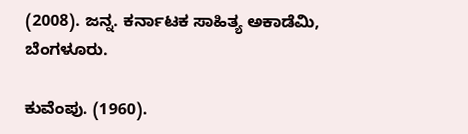(2008). ಜನ್ನ. ಕರ್ನಾಟಕ ಸಾಹಿತ್ಯ ಅಕಾಡೆಮಿ, ಬೆಂಗಳೂರು.

ಕುವೆಂಪು. (1960).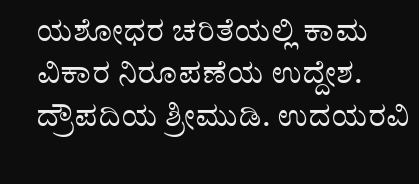ಯಶೋಧರ ಚರಿತೆಯಲ್ಲಿ ಕಾಮ ವಿಕಾರ ನಿರೂಪಣೆಯ ಉದ್ದೇಶ. ದ್ರೌಪದಿಯ ಶ್ರೀಮುಡಿ. ಉದಯರವಿ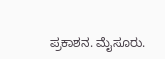ಪ್ರಕಾಶನ. ಮೈಸೂರು.